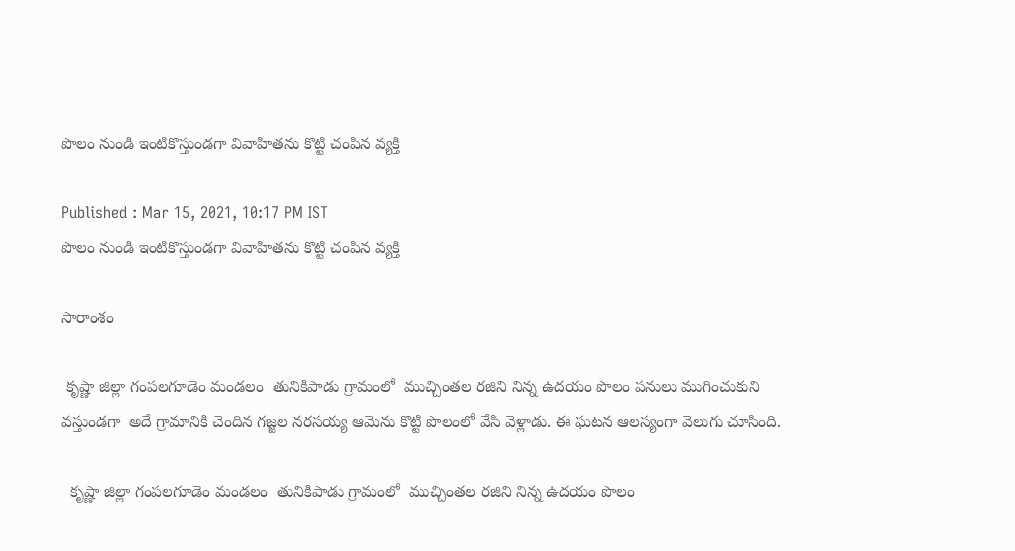పొలం నుండి ఇంటికొస్తుండగా వివాహితను కొట్టి చంపిన వ్యక్తి

Published : Mar 15, 2021, 10:17 PM IST
పొలం నుండి ఇంటికొస్తుండగా వివాహితను కొట్టి చంపిన వ్యక్తి

సారాంశం

 కృష్ణా జిల్లా గంపలగూడెం మండలం  తునికిపాడు గ్రామంలో  ముచ్చింతల రజిని నిన్న ఉదయం పొలం పనులు ముగించుకుని వస్తుండగా  అదే గ్రామానికి చెందిన గజ్జల నరసయ్య ఆమెను కొట్టి పొలంలో వేసి వెళ్లాడు. ఈ ఘటన ఆలస్యంగా వెలుగు చూసింది.

  కృష్ణా జిల్లా గంపలగూడెం మండలం  తునికిపాడు గ్రామంలో  ముచ్చింతల రజిని నిన్న ఉదయం పొలం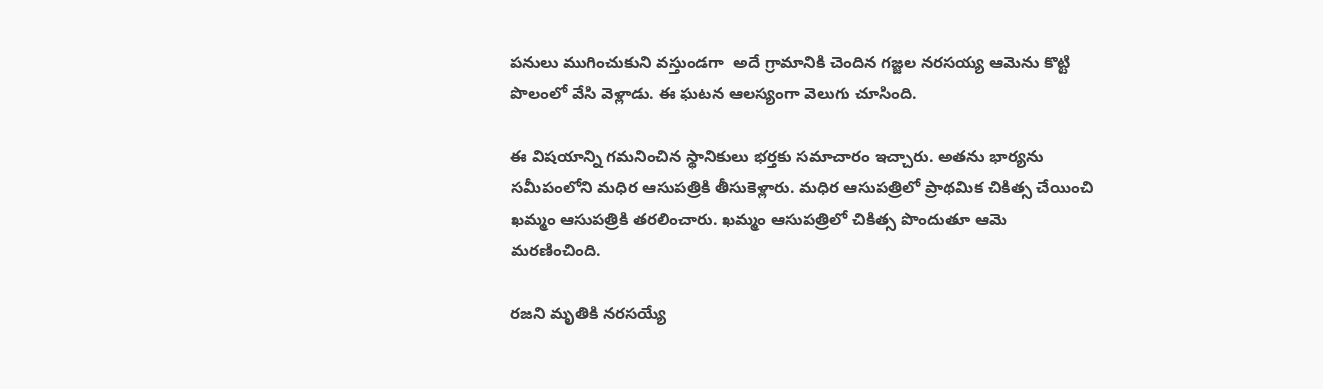పనులు ముగించుకుని వస్తుండగా  అదే గ్రామానికి చెందిన గజ్జల నరసయ్య ఆమెను కొట్టి పొలంలో వేసి వెళ్లాడు. ఈ ఘటన ఆలస్యంగా వెలుగు చూసింది.

ఈ విషయాన్ని గమనించిన స్థానికులు భర్తకు సమాచారం ఇచ్చారు. అతను భార్యను సమీపంలోని మధిర ఆసుపత్రికి తీసుకెళ్లారు. మధిర ఆసుపత్రిలో ప్రాథమిక చికిత్స చేయించి ఖమ్మం ఆసుపత్రికి తరలించారు. ఖమ్మం ఆసుపత్రిలో చికిత్స పొందుతూ ఆమె మరణించింది.

రజని మృతికి నరసయ్యే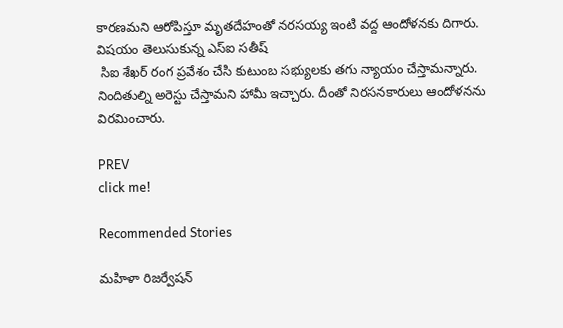కారణమని ఆరోపిస్తూ మృతదేహంతో నరసయ్య ఇంటి వద్ద ఆందోళనకు దిగారు. విషయం తెలుసుకున్న ఎస్ఐ సతీష్
 సిఐ శేఖర్ రంగ ప్రవేశం చేసి కుటుంబ సభ్యులకు తగు న్యాయం చేస్తామన్నారు.  నిందితుల్ని అరెస్టు చేస్తామని హామీ ఇచ్చారు. దీంతో నిరసనకారులు ఆందోళనను విరమించారు.

PREV
click me!

Recommended Stories

మహిళా రిజర్వేషన్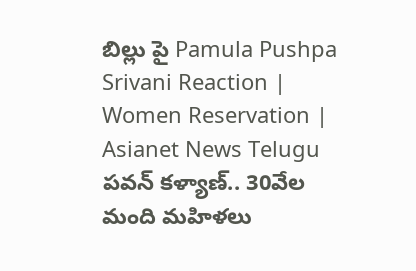బిల్లు పై Pamula Pushpa Srivani Reaction | Women Reservation | Asianet News Telugu
పవన్‌ కళ్యాణ్‌.. 30వేల మంది మహిళలు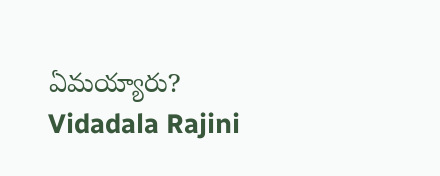ఏమయ్యారు? Vidadala Rajini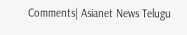Comments| Asianet News Telugu